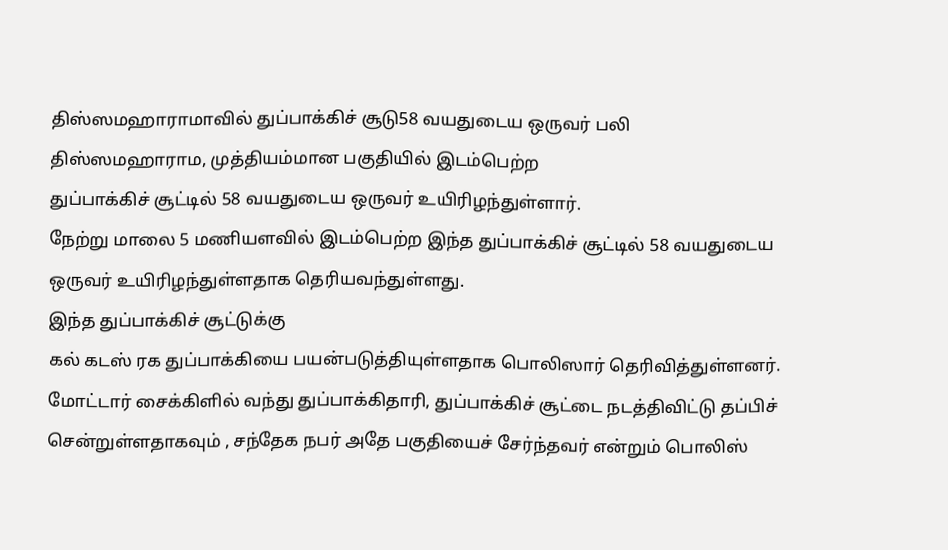திஸ்ஸமஹாராமாவில் துப்பாக்கிச் சூடு58 வயதுடைய ஒருவர் பலி
திஸ்ஸமஹாராம, முத்தியம்மான பகுதியில் இடம்பெற்ற
துப்பாக்கிச் சூட்டில் 58 வயதுடைய ஒருவர் உயிரிழந்துள்ளார்.
நேற்று மாலை 5 மணியளவில் இடம்பெற்ற இந்த துப்பாக்கிச் சூட்டில் 58 வயதுடைய ஒருவர் உயிரிழந்துள்ளதாக தெரியவந்துள்ளது.
இந்த துப்பாக்கிச் சூட்டுக்கு
கல் கடஸ் ரக துப்பாக்கியை பயன்படுத்தியுள்ளதாக பொலிஸார் தெரிவித்துள்ளனர்.
மோட்டார் சைக்கிளில் வந்து துப்பாக்கிதாரி, துப்பாக்கிச் சூட்டை நடத்திவிட்டு தப்பிச் சென்றுள்ளதாகவும் , சந்தேக நபர் அதே பகுதியைச் சேர்ந்தவர் என்றும் பொலிஸ்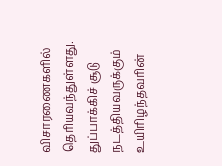விசாரணைகளில் தெரியவந்துள்ளது.
துப்பாக்கிச் சூடு நடத்தியவருக்கும் உயிரிழந்தவரின்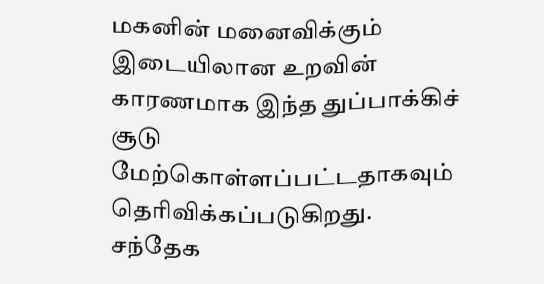மகனின் மனைவிக்கும் இடையிலான உறவின் காரணமாக இந்த துப்பாக்கிச் சூடு மேற்கொள்ளப்பட்டதாகவும் தெரிவிக்கப்படுகிறது.
சந்தேக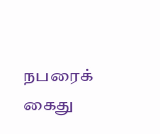நபரைக் கைது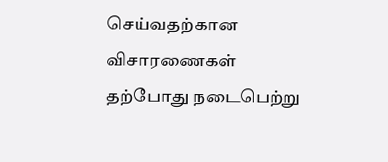செய்வதற்கான விசாரணைகள் தற்போது நடைபெற்று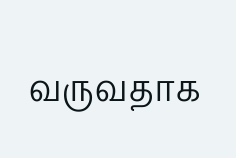வருவதாக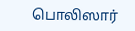பொலிஸார்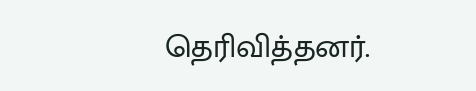தெரிவித்தனர்.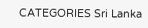CATEGORIES Sri Lanka